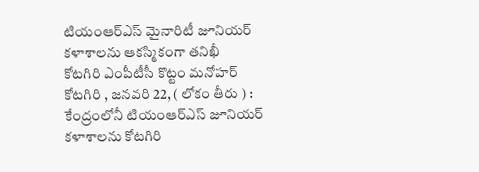టియంఆర్ఎస్ మైనారిటీ జూనియర్ కళాశాలను ఆకస్మికంగా తనిఖీ
కోటగిరి ఎంపీటీసీ కొట్టం మనోహర్
కోటగిరి , జనవరి 22, ( లోకం తీరు ) : కేంద్రంలోనీ టియంఆర్ఎస్ జూనియర్ కళాశాలను కోటగిరి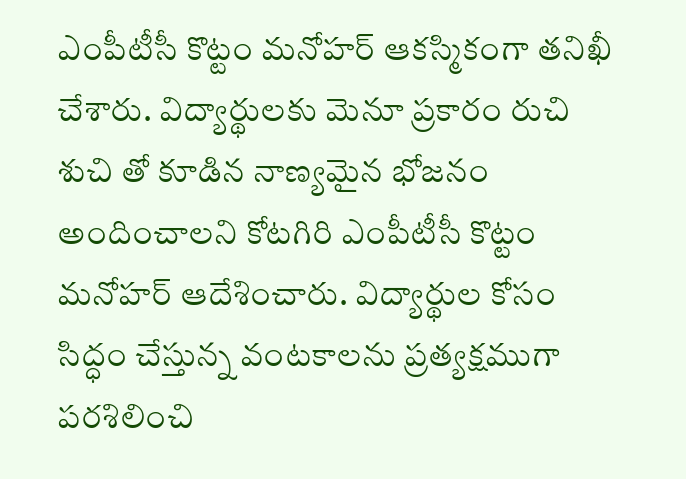ఎంపీటీసీ కొట్టం మనోహర్ ఆకస్మికంగా తనిఖీ చేశారు. విద్యార్థులకు మెనూ ప్రకారం రుచి శుచి తో కూడిన నాణ్యమైన భోజనం అందించాలని కోటగిరి ఎంపీటీసీ కొట్టం మనోహర్ ఆదేశించారు. విద్యార్థుల కోసం సిద్ధం చేస్తున్న వంటకాలను ప్రత్యక్షముగా పరశిలించి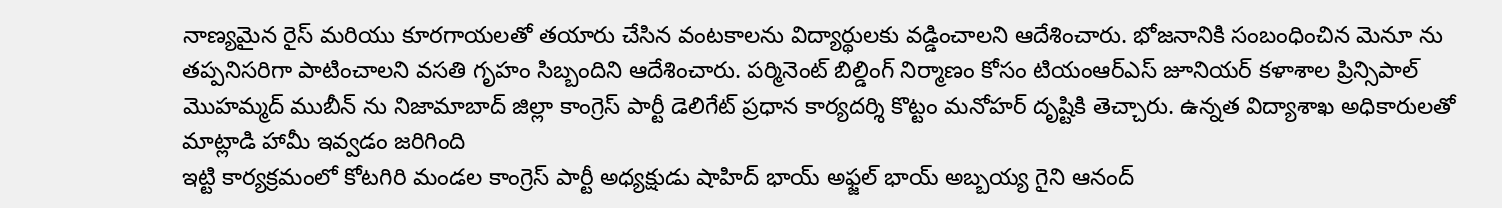నాణ్యమైన రైస్ మరియు కూరగాయలతో తయారు చేసిన వంటకాలను విద్యార్థులకు వడ్డించాలని ఆదేశించారు. భోజనానికి సంబంధించిన మెనూ ను తప్పనిసరిగా పాటించాలని వసతి గృహం సిబ్బందిని ఆదేశించారు. పర్మినెంట్ బిల్డింగ్ నిర్మాణం కోసం టియంఆర్ఎస్ జూనియర్ కళాశాల ప్రిన్సిపాల్ మొహమ్మద్ ముబీన్ ను నిజామాబాద్ జిల్లా కాంగ్రెస్ పార్టీ డెలిగేట్ ప్రధాన కార్యదర్శి కొట్టం మనోహర్ దృష్టికి తెచ్చారు. ఉన్నత విద్యాశాఖ అధికారులతో మాట్లాడి హామీ ఇవ్వడం జరిగింది
ఇట్టి కార్యక్రమంలో కోటగిరి మండల కాంగ్రెస్ పార్టీ అధ్యక్షుడు షాహిద్ భాయ్ అఫ్జల్ భాయ్ అబ్బయ్య గైని ఆనంద్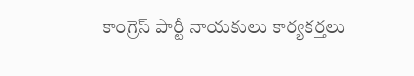కాంగ్రెస్ పార్టీ నాయకులు కార్యకర్తలు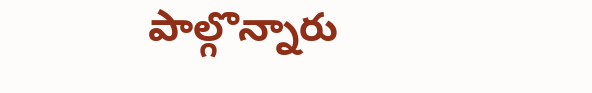పాల్గొన్నారు